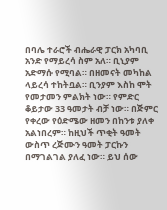በባሌ ተራሮች ብሔራዊ ፓርክ አካባቢ አንድ የማይረሳ ስም አለ። ቢኒያም አድማሱ የሚባል። በዘመናት መካከል ላይረሳ ተከትቧል። ቢንያም እስከ ሞት የመታመን ምልክት ነው። የምድር ቆይታው 33 ዓመታት ብቻ ነው። በጅምር የቀረው የዕድሜው ዘመን በከንቱ ያለቀ አልነበረም። ከዚህች ጥቂት ዓመት ውስጥ ረጅሙን ዓመት ፓርኩን በማገልገል ያለፈ ነው። ይህ ሰው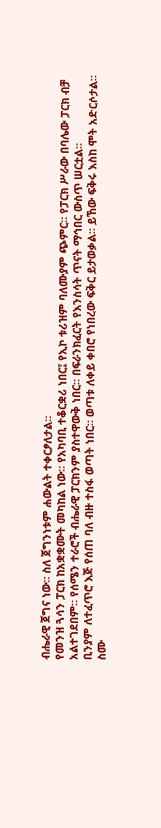ብሔራዊ ጀግና ነው። ስለ ጀግንነቱም ሐውልት ተቀርፆለታል።
የመንዝ ጓሳን ፓርክ ከአቋቋሙት መካከል ነው። የአካባቢ ተቆርቋሪ ነበር፤ የኢኮ ቱሪዝም ባለሙያም ጭምር። የፓርክ ሥራው በባሌው ፓርክ ብቻ አልተገደበም። የሰሜን ተራሮች ብሔራዊ ፓርክንም ያስተዋውቅ ነበር። በፍራንክፈርት የእንስሳት ጥናት ማኅበር ውስጥ ሠርቷል።
ቢንያም ለተፈጥሮ እጅ የሰጠ ባለ ብዙ ተስፋ ወጣት ነበር። ወጣቱ ለቀይ ቀበሮ የነበረው ፍቅር ይታወቃል። ይኸው ፍቅሩ እስከ ሞት አድርሶታል። ስሙ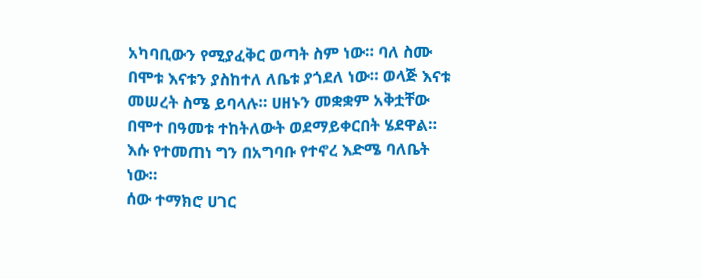አካባቢውን የሚያፈቅር ወጣት ስም ነው። ባለ ስሙ በሞቱ እናቱን ያስከተለ ለቤቱ ያጎደለ ነው። ወላጅ እናቱ መሠረት ስሜ ይባላሉ። ሀዘኑን መቋቋም አቅቷቸው በሞተ በዓመቱ ተከትለውት ወደማይቀርበት ሄደዋል። እሱ የተመጠነ ግን በአግባቡ የተኖረ እድሜ ባለቤት ነው።
ሰው ተማክሮ ሀገር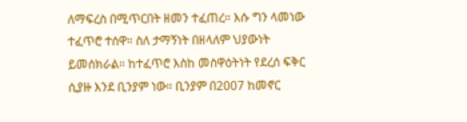ለማፍረስ በሚጥርበት ዘመን ተፈጠረ። እሱ ግን ላመነው ተፈጥሮ ተሰዋ። ስለ ታማኝነት በዘላለም ህያውነት ይመሰክራል። ከተፈጥሮ እስከ መስዋዕትነት የደረሰ ፍቅር ሲያዙ እንደ ቢንያም ነው። ቢንያም በ2007 ከመኖር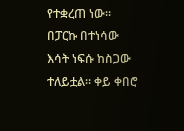የተቋረጠ ነው። በፓርኩ በተነሳው እሳት ነፍሱ ከስጋው ተለይቷል። ቀይ ቀበሮ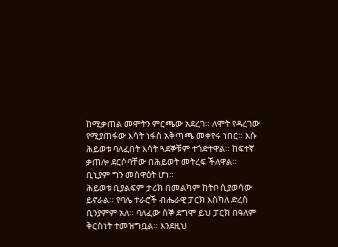ከሚቃጠል መሞትን ምርጫው አደረገ። ለሞት የዳረገው የሚያጠፋው እሳት ነፋስ አቅጣጫ መቀየሩ ነበር። እሱ ሕይወቱ ባለፈበት እሳት ጓደኞቹም ተጎድተዋል። ከፍተኛ ቃጠሎ ደርሶባቸው በሕይወት መትረፍ ችለዋል። ቢኒያም ግን መስዋዕት ሆነ።
ሕይወቱ ቢያልፍም ታሪክ በመልካም ከትቦ ሲያወሳው ይኖራል። የባሌ ተራሮች ብሔራዊ ፓርክ እስካለ ድረስ ቢንያምም አለ። ባለፈው ሰኞ ደግሞ ይህ ፓርክ በዓለም ቅርስነት ተመዝግቧል። እንደዚህ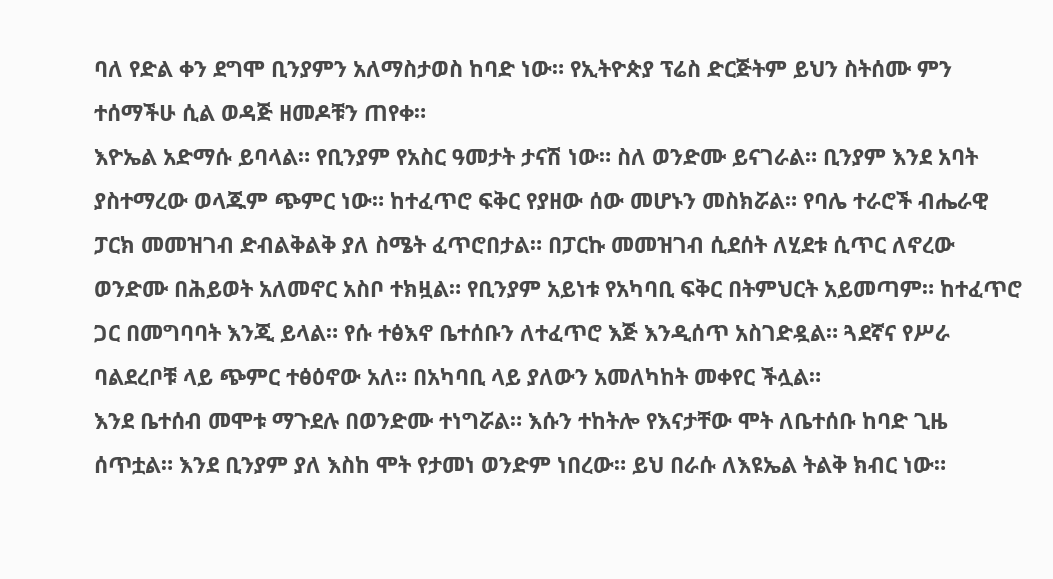ባለ የድል ቀን ደግሞ ቢንያምን አለማስታወስ ከባድ ነው። የኢትዮጵያ ፕሬስ ድርጅትም ይህን ስትሰሙ ምን ተሰማችሁ ሲል ወዳጅ ዘመዶቹን ጠየቀ።
እዮኤል አድማሱ ይባላል። የቢንያም የአስር ዓመታት ታናሽ ነው። ስለ ወንድሙ ይናገራል። ቢንያም እንደ አባት ያስተማረው ወላጁም ጭምር ነው። ከተፈጥሮ ፍቅር የያዘው ሰው መሆኑን መስክሯል። የባሌ ተራሮች ብሔራዊ ፓርክ መመዝገብ ድብልቅልቅ ያለ ስሜት ፈጥሮበታል። በፓርኩ መመዝገብ ሲደሰት ለሂደቱ ሲጥር ለኖረው ወንድሙ በሕይወት አለመኖር አስቦ ተክዟል። የቢንያም አይነቱ የአካባቢ ፍቅር በትምህርት አይመጣም። ከተፈጥሮ ጋር በመግባባት እንጂ ይላል። የሱ ተፅእኖ ቤተሰቡን ለተፈጥሮ እጅ እንዲሰጥ አስገድዷል። ጓደኛና የሥራ ባልደረቦቹ ላይ ጭምር ተፅዕኖው አለ። በአካባቢ ላይ ያለውን አመለካከት መቀየር ችሏል።
እንደ ቤተሰብ መሞቱ ማጉደሉ በወንድሙ ተነግሯል። እሱን ተከትሎ የእናታቸው ሞት ለቤተሰቡ ከባድ ጊዜ ሰጥቷል። እንደ ቢንያም ያለ እስከ ሞት የታመነ ወንድም ነበረው። ይህ በራሱ ለእዩኤል ትልቅ ክብር ነው።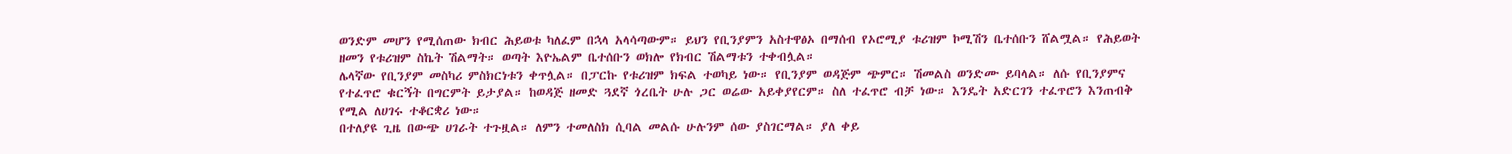ወንድም መሆን የሚሰጠው ክብር ሕይወቱ ካለፈም በኋላ አላሳጣውም። ይህን የቢንያምን አስተዋፅኦ በማሰብ የኦሮሚያ ቱሪዝም ኮሚሽን ቤተሰቡን ሸልሟል። የሕይወት ዘመን የቱሪዝም ስኬት ሽልማት። ወጣት እዮኤልም ቤተሰቡን ወክሎ የክብር ሽልማቱን ተቀብሏል።
ሌላኛው የቢንያም መስካሪ ምስክርነቱን ቀጥሏል። በፓርኩ የቱሪዝም ክፍል ተወካይ ነው። የቢንያም ወዳጅም ጭምር። ሽመልስ ወንድሙ ይባላል። ለሱ የቢንያምና የተፈጥሮ ቁርኝት በግርምት ይታያል። ከወዳጅ ዘመድ ጓደኛ ጎረቤት ሁሉ ጋር ወሬው አይቀያየርም። ስለ ተፈጥሮ ብቻ ነው። እንዴት አድርገን ተፈጥሮን እንጠብቅ የሚል ለሀገሩ ተቆርቋሪ ነው።
በተለያዩ ጊዜ በውጭ ሀገራት ተጉዟል። ለምን ተመለስክ ሲባል መልሱ ሁሉንም ሰው ያስገርማል። ያለ ቀይ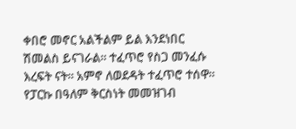ቀበሮ መኖር አልችልም ይል እንደነበር ሽመልስ ይናገራል። ተፈጥሮ የስጋ መንፈሱ እረፍት ናት። አምኖ ለወደዳት ተፈጥሮ ተሰዋ። የፓርኩ በዓለም ቅርስነት መመዝገብ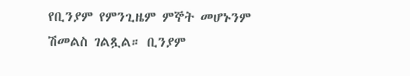የቢንያም የምንጊዜም ምኞት መሆኑንም ሽመልስ ገልጿል። ቢንያም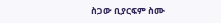ስጋው ቢያርፍም ስሙ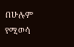በሁሉም የሚወሳ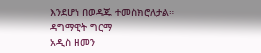እንደሆነ በወዳጁ ተመስክሮለታል።
ዳግማዊት ግርማ
አዲስ ዘመን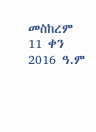መስከረም 11 ቀን 2016 ዓ.ም